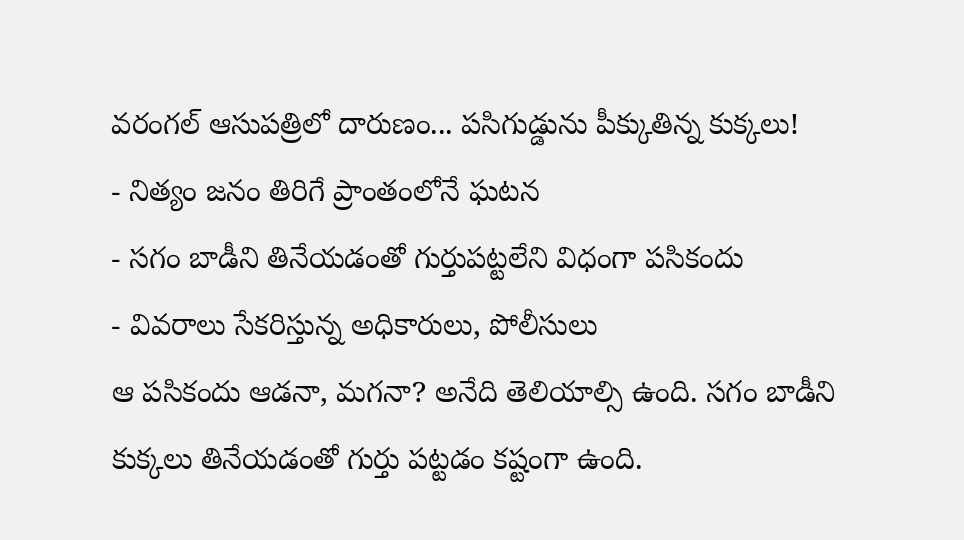వరంగల్ ఆసుపత్రిలో దారుణం... పసిగుడ్డును పీక్కుతిన్న కుక్కలు!
- నిత్యం జనం తిరిగే ప్రాంతంలోనే ఘటన
- సగం బాడీని తినేయడంతో గుర్తుపట్టలేని విధంగా పసికందు
- వివరాలు సేకరిస్తున్న అధికారులు, పోలీసులు
ఆ పసికందు ఆడనా, మగనా? అనేది తెలియాల్సి ఉంది. సగం బాడీని కుక్కలు తినేయడంతో గుర్తు పట్టడం కష్టంగా ఉంది.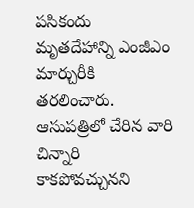పసికందు మృతదేహాన్ని ఎంజీఎం మార్చురీకి తరలించారు. ఆసుపత్రిలో చేరిన వారి చిన్నారి కాకపోవచ్చునని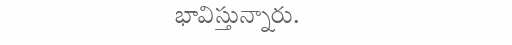భావిస్తున్నారు.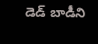డెడ్ బాడీని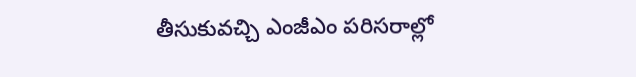తీసుకువచ్చి ఎంజీఎం పరిసరాల్లో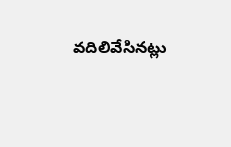వదిలివేసినట్లు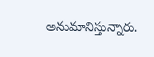అనుమానిస్తున్నారు.